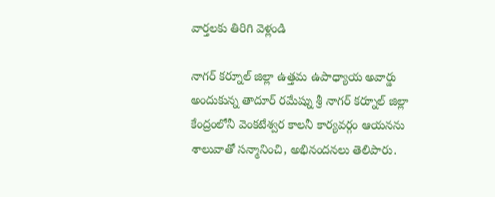వార్తలకు తిరిగి వెళ్లండి

నాగర్ కర్నూల్ జిల్లా ఉత్తమ ఉపాధ్యాయ అవార్డు అందుకున్న తాదూర్ రమేష్ను శ్రీ నాగర్ కర్నూల్ జిల్లా కేంద్రంలోనీ వెంకటేశ్వర కాలనీ కార్యవర్గం ఆయనను శాలువాతో సన్మానించి, అభినందనలు తెలిపారు.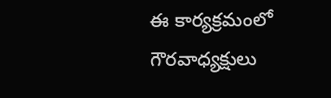ఈ కార్యక్రమంలో గౌరవాధ్యక్షులు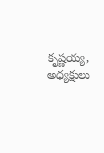కృష్ణయ్య, అధ్యక్షులు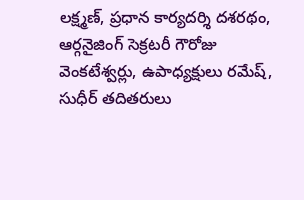లక్ష్మణ్, ప్రధాన కార్యదర్శి దశరథం, ఆర్గనైజింగ్ సెక్రటరీ గౌరోజు వెంకటేశ్వర్లు, ఉపాధ్యక్షులు రమేష్, సుధీర్ తదితరులు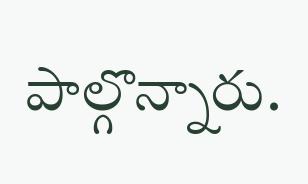పాల్గొన్నారు.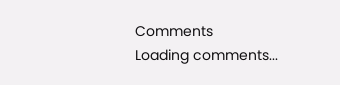Comments
Loading comments...